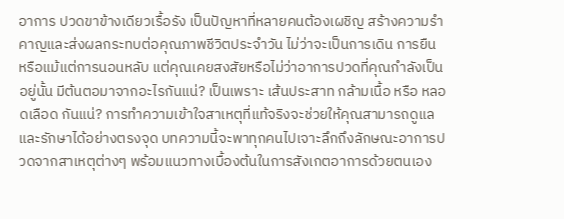อาการ ปวดขาข้างเดียวเรื้อรัง เป็นปัญหาที่หลายคนต้องเผชิญ สร้างความรำคาญและส่งผลกระทบต่อคุณภาพชีวิตประจำวัน ไม่ว่าจะเป็นการเดิน การยืน หรือแม้แต่การนอนหลับ แต่คุณเคยสงสัยหรือไม่ว่าอาการปวดที่คุณกำลังเป็นอยู่นั้น มีต้นตอมาจากอะไรกันแน่? เป็นเพราะ เส้นประสาท กล้ามเนื้อ หรือ หลอดเลือด กันแน่? การทำความเข้าใจสาเหตุที่แท้จริงจะช่วยให้คุณสามารถดูแลและรักษาได้อย่างตรงจุด บทความนี้จะพาทุกคนไปเจาะลึกถึงลักษณะอาการปวดจากสาเหตุต่างๆ พร้อมแนวทางเบื้องต้นในการสังเกตอาการด้วยตนเอง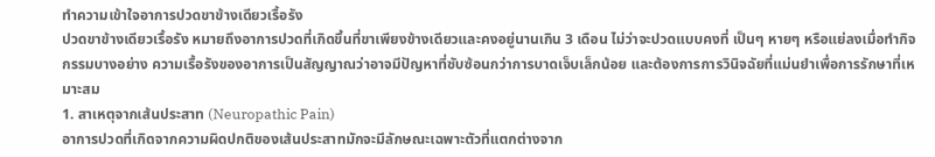ทำความเข้าใจอาการปวดขาข้างเดียวเรื้อรัง
ปวดขาข้างเดียวเรื้อรัง หมายถึงอาการปวดที่เกิดขึ้นที่ขาเพียงข้างเดียวและคงอยู่นานเกิน 3 เดือน ไม่ว่าจะปวดแบบคงที่ เป็นๆ หายๆ หรือแย่ลงเมื่อทำกิจกรรมบางอย่าง ความเรื้อรังของอาการเป็นสัญญาณว่าอาจมีปัญหาที่ซับซ้อนกว่าการบาดเจ็บเล็กน้อย และต้องการการวินิจฉัยที่แม่นยำเพื่อการรักษาที่เหมาะสม
1. สาเหตุจากเส้นประสาท (Neuropathic Pain)
อาการปวดที่เกิดจากความผิดปกติของเส้นประสาทมักจะมีลักษณะเฉพาะตัวที่แตกต่างจาก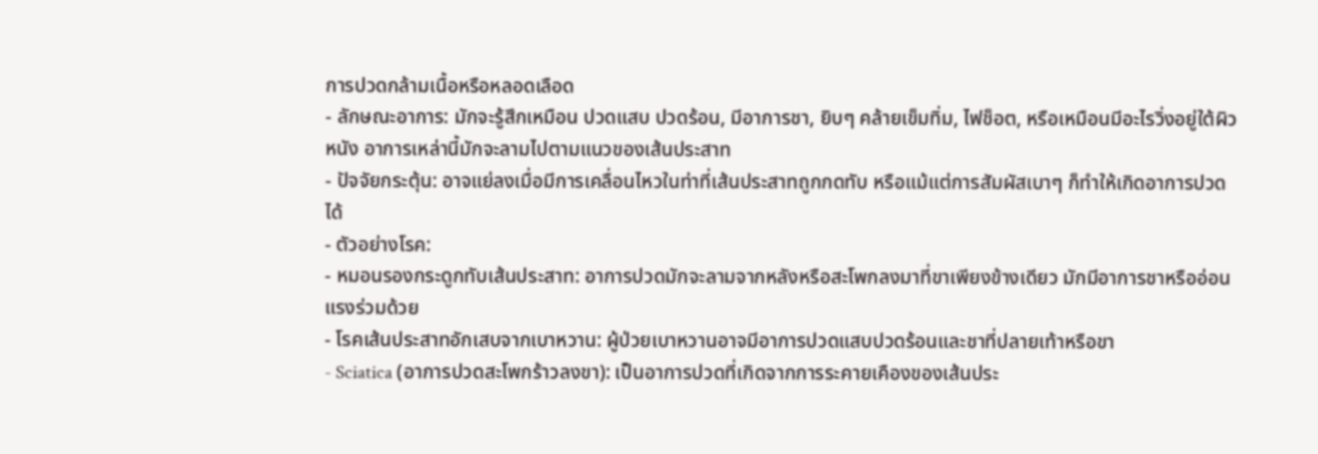การปวดกล้ามเนื้อหรือหลอดเลือด
- ลักษณะอาการ: มักจะรู้สึกเหมือน ปวดแสบ ปวดร้อน, มีอาการชา, ยิบๆ คล้ายเข็มทิ่ม, ไฟช็อต, หรือเหมือนมีอะไรวิ่งอยู่ใต้ผิวหนัง อาการเหล่านี้มักจะลามไปตามแนวของเส้นประสาท
- ปัจจัยกระตุ้น: อาจแย่ลงเมื่อมีการเคลื่อนไหวในท่าที่เส้นประสาทถูกกดทับ หรือแม้แต่การสัมผัสเบาๆ ก็ทำให้เกิดอาการปวดได้
- ตัวอย่างโรค:
- หมอนรองกระดูกทับเส้นประสาท: อาการปวดมักจะลามจากหลังหรือสะโพกลงมาที่ขาเพียงข้างเดียว มักมีอาการชาหรืออ่อนแรงร่วมด้วย
- โรคเส้นประสาทอักเสบจากเบาหวาน: ผู้ป่วยเบาหวานอาจมีอาการปวดแสบปวดร้อนและชาที่ปลายเท้าหรือขา
- Sciatica (อาการปวดสะโพกร้าวลงขา): เป็นอาการปวดที่เกิดจากการระคายเคืองของเส้นประ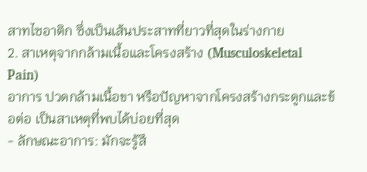สาทไซอาติก ซึ่งเป็นเส้นประสาทที่ยาวที่สุดในร่างกาย
2. สาเหตุจากกล้ามเนื้อและโครงสร้าง (Musculoskeletal Pain)
อาการ ปวดกล้ามเนื้อขา หรือปัญหาจากโครงสร้างกระดูกและข้อต่อ เป็นสาเหตุที่พบได้บ่อยที่สุด
- ลักษณะอาการ: มักจะรู้สึ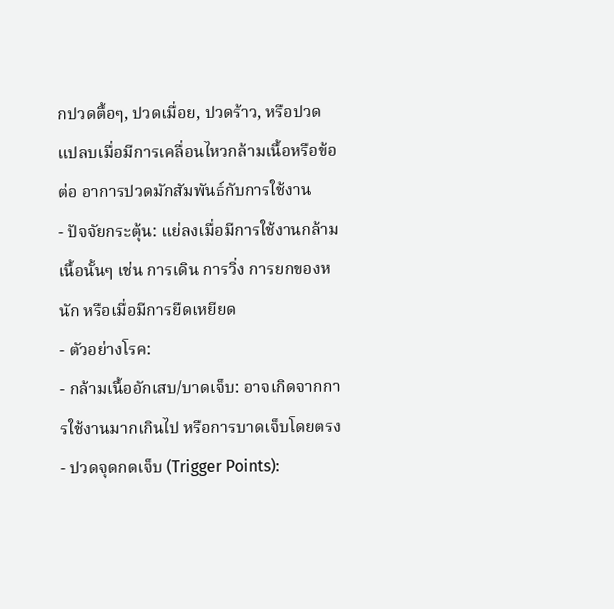กปวดตื้อๆ, ปวดเมื่อย, ปวดร้าว, หรือปวดแปลบเมื่อมีการเคลื่อนไหวกล้ามเนื้อหรือข้อต่อ อาการปวดมักสัมพันธ์กับการใช้งาน
- ปัจจัยกระตุ้น: แย่ลงเมื่อมีการใช้งานกล้ามเนื้อนั้นๆ เช่น การเดิน การวิ่ง การยกของหนัก หรือเมื่อมีการยืดเหยียด
- ตัวอย่างโรค:
- กล้ามเนื้ออักเสบ/บาดเจ็บ: อาจเกิดจากการใช้งานมากเกินไป หรือการบาดเจ็บโดยตรง
- ปวดจุดกดเจ็บ (Trigger Points):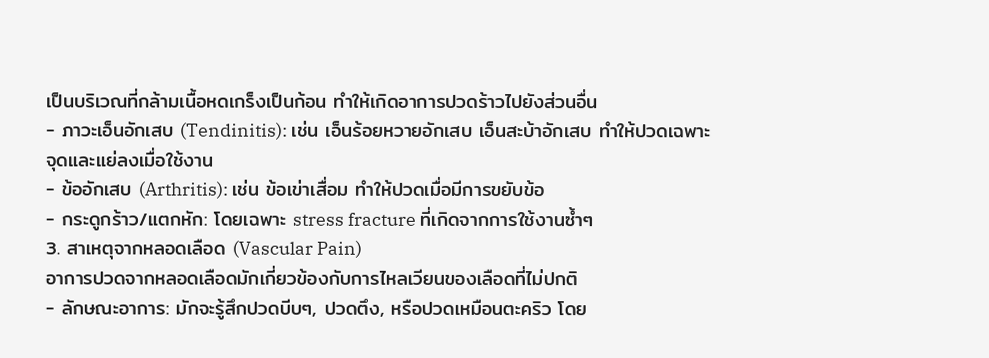เป็นบริเวณที่กล้ามเนื้อหดเกร็งเป็นก้อน ทำให้เกิดอาการปวดร้าวไปยังส่วนอื่น
- ภาวะเอ็นอักเสบ (Tendinitis): เช่น เอ็นร้อยหวายอักเสบ เอ็นสะบ้าอักเสบ ทำให้ปวดเฉพาะจุดและแย่ลงเมื่อใช้งาน
- ข้ออักเสบ (Arthritis): เช่น ข้อเข่าเสื่อม ทำให้ปวดเมื่อมีการขยับข้อ
- กระดูกร้าว/แตกหัก: โดยเฉพาะ stress fracture ที่เกิดจากการใช้งานซ้ำๆ
3. สาเหตุจากหลอดเลือด (Vascular Pain)
อาการปวดจากหลอดเลือดมักเกี่ยวข้องกับการไหลเวียนของเลือดที่ไม่ปกติ
- ลักษณะอาการ: มักจะรู้สึกปวดบีบๆ, ปวดตึง, หรือปวดเหมือนตะคริว โดย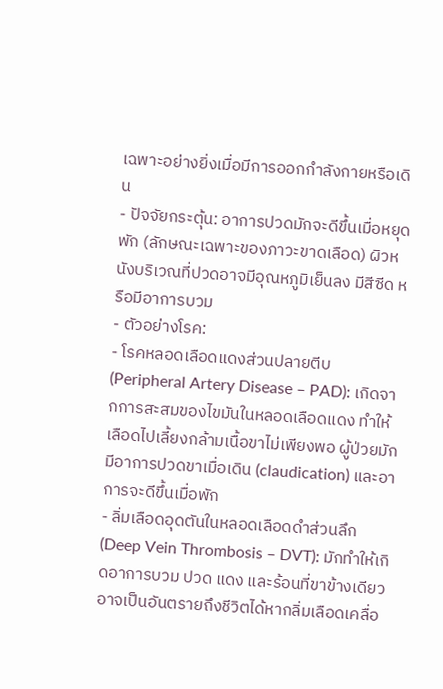เฉพาะอย่างยิ่งเมื่อมีการออกกำลังกายหรือเดิน
- ปัจจัยกระตุ้น: อาการปวดมักจะดีขึ้นเมื่อหยุดพัก (ลักษณะเฉพาะของภาวะขาดเลือด) ผิวหนังบริเวณที่ปวดอาจมีอุณหภูมิเย็นลง มีสีซีด หรือมีอาการบวม
- ตัวอย่างโรค:
- โรคหลอดเลือดแดงส่วนปลายตีบ (Peripheral Artery Disease – PAD): เกิดจากการสะสมของไขมันในหลอดเลือดแดง ทำให้เลือดไปเลี้ยงกล้ามเนื้อขาไม่เพียงพอ ผู้ป่วยมักมีอาการปวดขาเมื่อเดิน (claudication) และอาการจะดีขึ้นเมื่อพัก
- ลิ่มเลือดอุดตันในหลอดเลือดดำส่วนลึก (Deep Vein Thrombosis – DVT): มักทำให้เกิดอาการบวม ปวด แดง และร้อนที่ขาข้างเดียว อาจเป็นอันตรายถึงชีวิตได้หากลิ่มเลือดเคลื่อ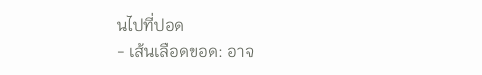นไปที่ปอด
- เส้นเลือดขอด: อาจ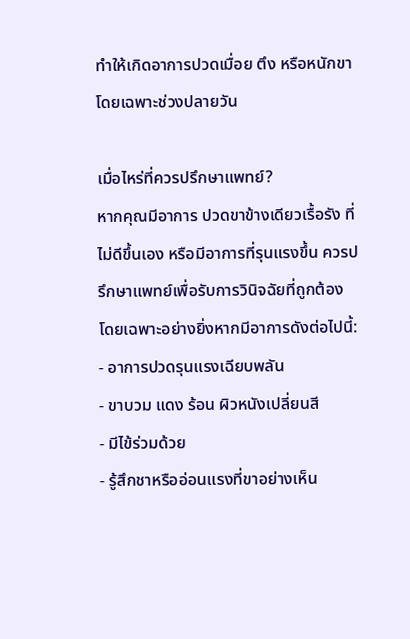ทำให้เกิดอาการปวดเมื่อย ตึง หรือหนักขา โดยเฉพาะช่วงปลายวัน

เมื่อไหร่ที่ควรปรึกษาแพทย์?
หากคุณมีอาการ ปวดขาข้างเดียวเรื้อรัง ที่ไม่ดีขึ้นเอง หรือมีอาการที่รุนแรงขึ้น ควรปรึกษาแพทย์เพื่อรับการวินิจฉัยที่ถูกต้อง โดยเฉพาะอย่างยิ่งหากมีอาการดังต่อไปนี้:
- อาการปวดรุนแรงเฉียบพลัน
- ขาบวม แดง ร้อน ผิวหนังเปลี่ยนสี
- มีไข้ร่วมด้วย
- รู้สึกชาหรืออ่อนแรงที่ขาอย่างเห็น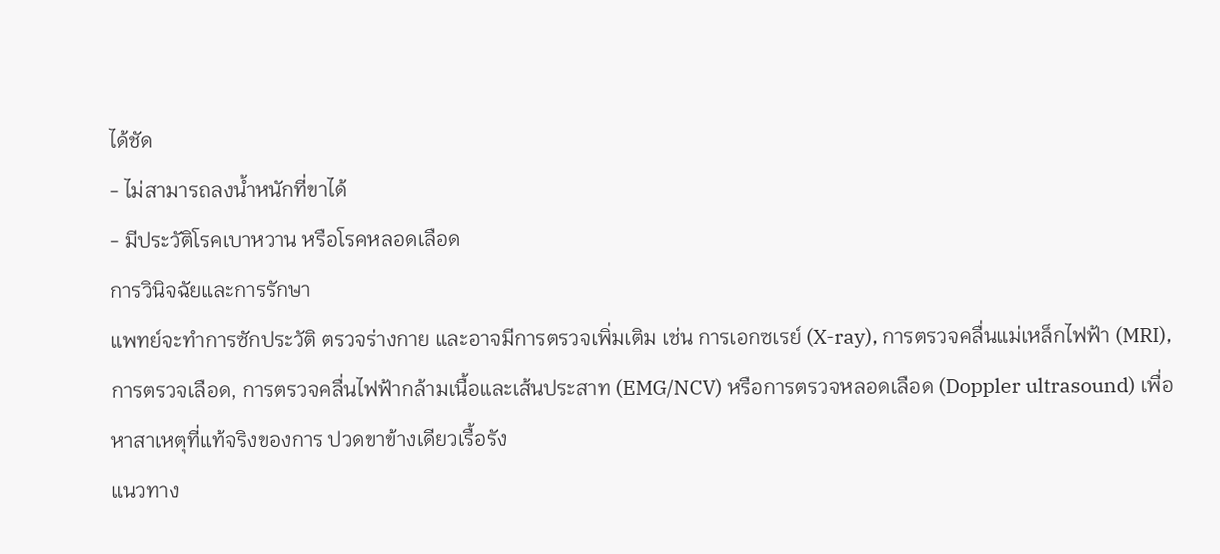ได้ชัด
- ไม่สามารถลงน้ำหนักที่ขาได้
- มีประวัติโรคเบาหวาน หรือโรคหลอดเลือด
การวินิจฉัยและการรักษา
แพทย์จะทำการซักประวัติ ตรวจร่างกาย และอาจมีการตรวจเพิ่มเติม เช่น การเอกซเรย์ (X-ray), การตรวจคลื่นแม่เหล็กไฟฟ้า (MRI), การตรวจเลือด, การตรวจคลื่นไฟฟ้ากล้ามเนื้อและเส้นประสาท (EMG/NCV) หรือการตรวจหลอดเลือด (Doppler ultrasound) เพื่อหาสาเหตุที่แท้จริงของการ ปวดขาข้างเดียวเรื้อรัง
แนวทาง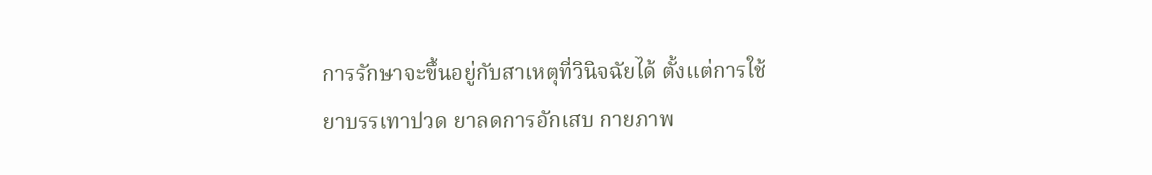การรักษาจะขึ้นอยู่กับสาเหตุที่วินิจฉัยได้ ตั้งแต่การใช้ยาบรรเทาปวด ยาลดการอักเสบ กายภาพ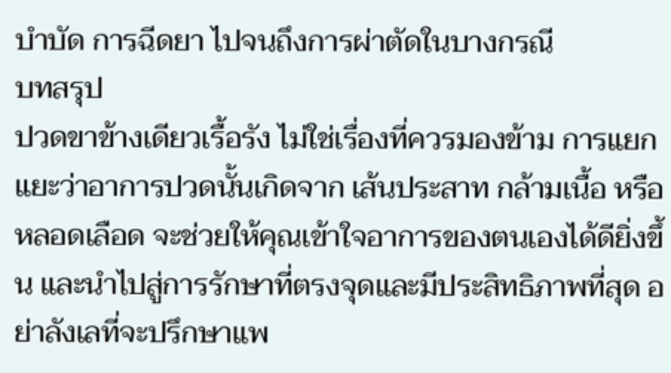บำบัด การฉีดยา ไปจนถึงการผ่าตัดในบางกรณี
บทสรุป
ปวดขาข้างเดียวเรื้อรัง ไม่ใช่เรื่องที่ควรมองข้าม การแยกแยะว่าอาการปวดนั้นเกิดจาก เส้นประสาท กล้ามเนื้อ หรือ หลอดเลือด จะช่วยให้คุณเข้าใจอาการของตนเองได้ดียิ่งขึ้น และนำไปสู่การรักษาที่ตรงจุดและมีประสิทธิภาพที่สุด อย่าลังเลที่จะปรึกษาแพ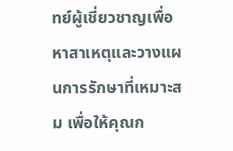ทย์ผู้เชี่ยวชาญเพื่อหาสาเหตุและวางแผนการรักษาที่เหมาะสม เพื่อให้คุณก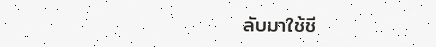ลับมาใช้ชี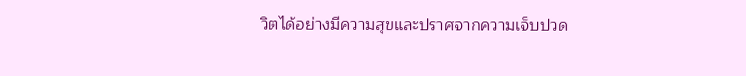วิตได้อย่างมีความสุขและปราศจากความเจ็บปวด